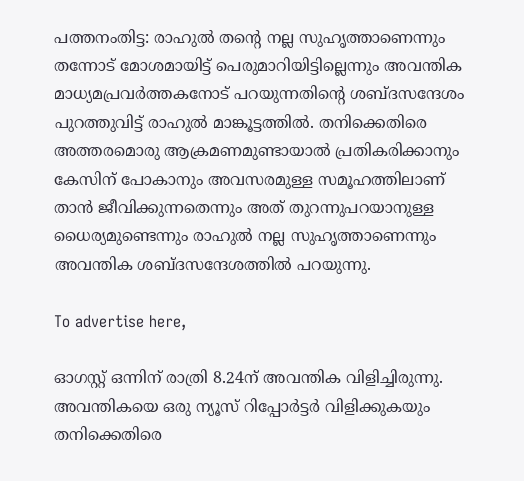പത്തനംതിട്ട: രാഹുൽ തന്റെ നല്ല സുഹൃത്താണെന്നും തന്നോട് മോശമായിട്ട് പെരുമാറിയിട്ടില്ലെന്നും അവന്തിക മാധ്യമപ്രവർത്തകനോട് പറയുന്നതിന്റെ ശബ്ദസന്ദേശം പുറത്തുവിട്ട് രാഹുൽ മാങ്കൂട്ടത്തിൽ. തനിക്കെതിരെ അത്തരമൊരു ആക്രമണമുണ്ടായാൽ‍ പ്രതികരിക്കാനും കേസിന് പോകാനും അവസരമുള്ള സമൂഹത്തിലാണ് താൻ ജീവിക്കുന്നതെന്നും അത് തുറന്നുപറയാനുള്ള ധൈര്യമുണ്ടെന്നും രാഹുൽ നല്ല സുഹൃത്താണെന്നും അവന്തിക ശബ്ദസന്ദേശത്തിൽ പറയുന്നു.

To advertise here,

ഓഗസ്റ്റ് ഒന്നിന് രാത്രി 8.24ന് അവന്തിക വിളിച്ചിരുന്നു. അവന്തികയെ ഒരു ന്യൂസ് റിപ്പോർട്ടർ വിളിക്കുകയും തനിക്കെതിരെ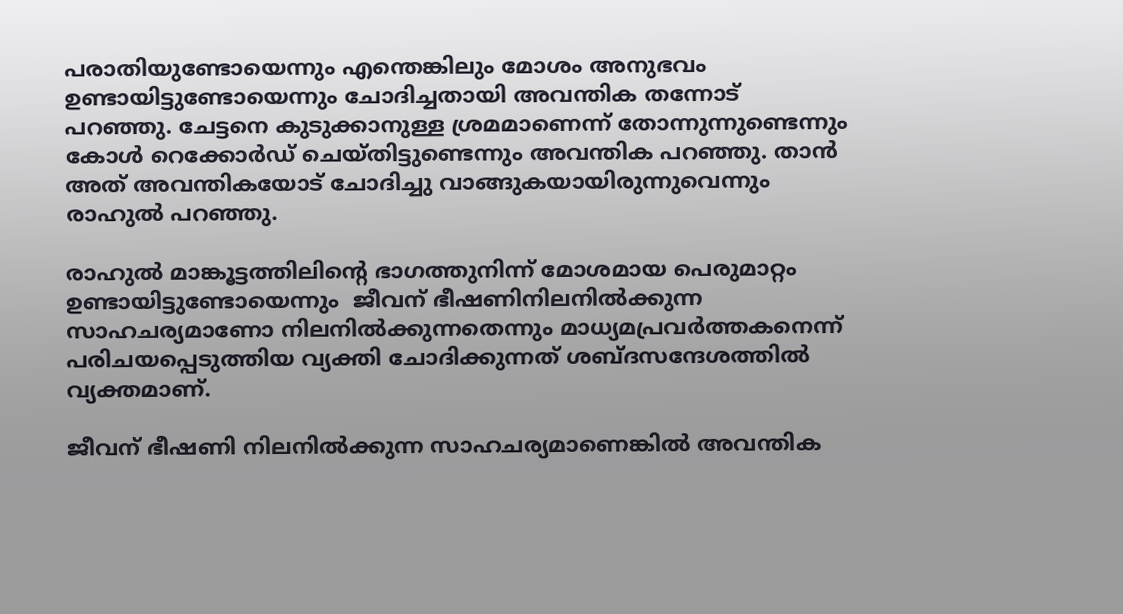പരാതിയുണ്ടോയെന്നും എന്തെങ്കിലും മോശം അനുഭവം ഉണ്ടായിട്ടുണ്ടോയെന്നും ചോദിച്ചതായി അവന്തിക തന്നോട് പറഞ്ഞു. ചേട്ടനെ കുടുക്കാനുള്ള ശ്രമമാണെന്ന് തോന്നുന്നുണ്ടെന്നും കോൾ റെക്കോർഡ് ചെയ്തിട്ടുണ്ടെന്നും അവന്തിക പറഞ്ഞു. താൻ അത് അവന്തികയോട് ചോദിച്ചു വാങ്ങുകയായിരുന്നുവെന്നും രാഹുൽ പറഞ്ഞു.

രാഹുൽ മാങ്കൂട്ടത്തിലിന്റെ ഭാഗത്തുനിന്ന് മോശമായ പെരുമാറ്റം ഉണ്ടായിട്ടുണ്ടോയെന്നും  ജീവന് ഭീഷണിനിലനിൽക്കുന്ന സാഹചര്യമാണോ നിലനിൽക്കുന്നതെന്നും മാധ്യമപ്രവർത്തകനെന്ന് പരിചയപ്പെടുത്തിയ വ്യക്തി ചോദിക്കുന്നത് ശബ്ദസന്ദേശത്തിൽ വ്യക്തമാണ്.

ജീവന് ഭീഷണി നിലനിൽക്കുന്ന സാഹചര്യമാണെങ്കിൽ അവന്തിക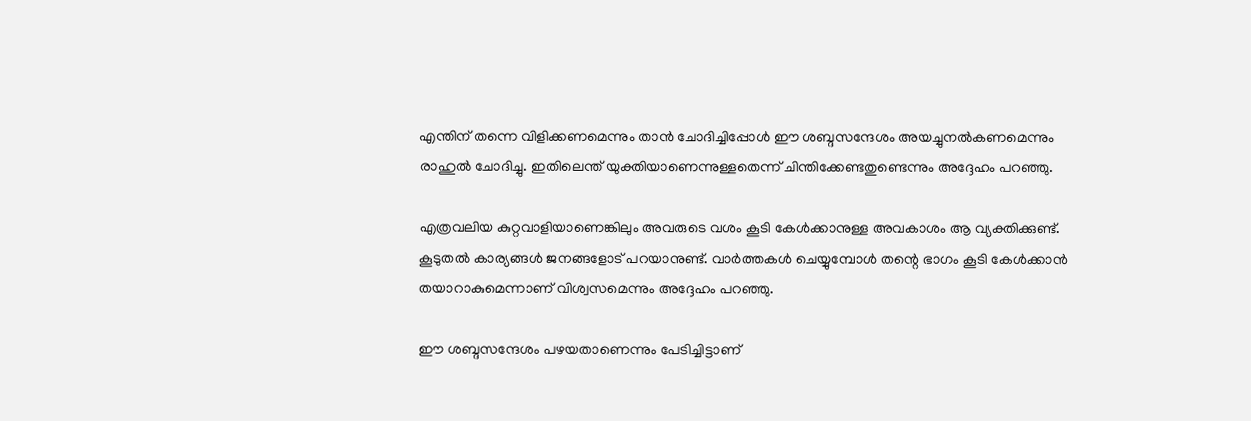എന്തിന് തന്നെ വിളിക്കണമെന്നും താൻ ചോദിച്ചിപ്പോൾ ഈ ശബ്ദസന്ദേശം അയച്ചുനൽകണമെന്നും രാഹുൽ ചോദിച്ചു. ഇതിലെന്ത് യുക്തിയാണെന്നുള്ളതെന്ന് ചിന്തിക്കേണ്ടതുണ്ടെന്നും അദ്ദേഹം പറഞ്ഞു.

എത്രവലിയ കുറ്റവാളിയാണെങ്കിലും അവരുടെ വശം കൂടി കേൾക്കാനുള്ള അവകാശം ആ വ്യക്തിക്കുണ്ട്. കൂടുതൽ കാര്യങ്ങൾ ജനങ്ങളോട് പറയാനുണ്ട്. വാർത്തകൾ ചെയ്യുമ്പോൾ തന്റെ ഭാഗം കൂടി കേൾക്കാൻ തയാറാകുമെന്നാണ് വിശ്വസമെന്നും അദ്ദേഹം പറഞ്ഞു.

ഈ ശബ്ദസന്ദേശം പഴയതാണെന്നും പേടിച്ചിട്ടാണ്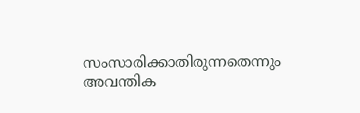സംസാരിക്കാതിരുന്നതെന്നും അവന്തിക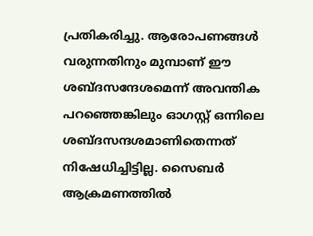പ്രതികരിച്ചു. ആരോപണങ്ങൾ വരുന്നതിനും മുമ്പാണ് ഈ ശബ്ദസന്ദേശമെന്ന് അവന്തിക പറഞ്ഞെങ്കിലും ഓഗസ്റ്റ് ഒന്നിലെ ശബ്ദസന്ദശമാണിതെന്നത് നിഷേധിച്ചിട്ടില്ല. സൈബർ ആക്രമണത്തിൽ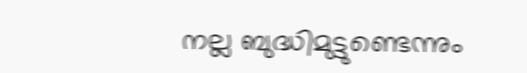നല്ല ബുദ്ധിമുട്ടുണ്ടെന്നും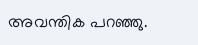അവന്തിക പറഞ്ഞു.